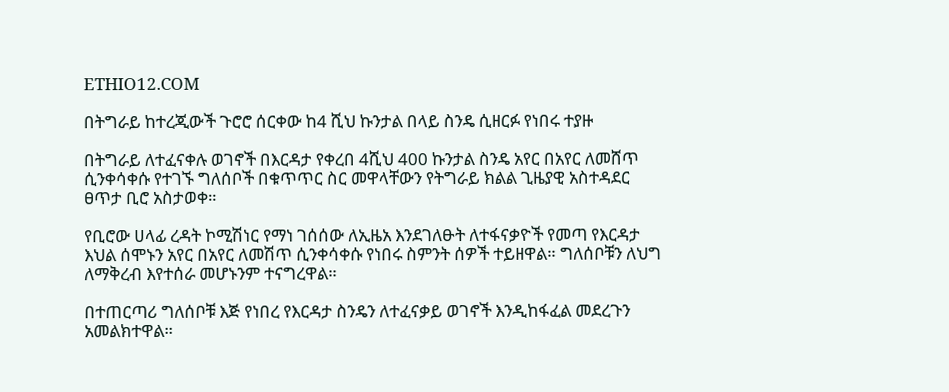ETHIO12.COM

በትግራይ ከተረጂውች ጉሮሮ ሰርቀው ከ4 ሺህ ኩንታል በላይ ስንዴ ሲዘርፉ የነበሩ ተያዙ

በትግራይ ለተፈናቀሉ ወገኖች በእርዳታ የቀረበ 4ሺህ 400 ኩንታል ስንዴ አየር በአየር ለመሸጥ ሲንቀሳቀሱ የተገኙ ግለሰቦች በቁጥጥር ስር መዋላቸውን የትግራይ ክልል ጊዜያዊ አስተዳደር ፀጥታ ቢሮ አስታወቀ።

የቢሮው ሀላፊ ረዳት ኮሚሽነር የማነ ገሰሰው ለኢዜአ እንደገለፁት ለተፋናቃዮች የመጣ የእርዳታ እህል ሰሞኑን አየር በአየር ለመሽጥ ሲንቀሳቀሱ የነበሩ ስምንት ሰዎች ተይዘዋል። ግለሰቦቹን ለህግ ለማቅረብ እየተሰራ መሆኑንም ተናግረዋል።

በተጠርጣሪ ግለሰቦቹ እጅ የነበረ የእርዳታ ስንዴን ለተፈናቃይ ወገኖች እንዲከፋፈል መደረጉን አመልክተዋል።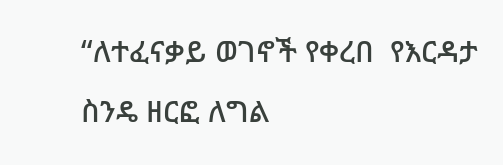“ለተፈናቃይ ወገኖች የቀረበ  የእርዳታ  ስንዴ ዘርፎ ለግል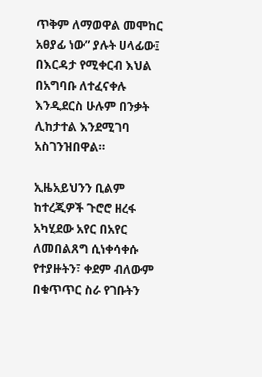ጥቅም ለማወዋል መሞከር  አፀያፊ ነው” ያሉት ሀላፊው፤  በእርዳታ የሚቀርብ እህል በአግባቡ ለተፈናቀሉ እንዲደርስ ሁሉም በንቃት ሊከታተል እንደሚገባ አስገንዝበዋል።

ኢዜአይህንን ቢልም ከተረጂዎች ጉሮሮ ዘረፋ አካሂደው አየር በአየር ለመበልጸግ ሲነቀሳቀሱ የተያዙትን፣ ቀደም ብለውም በቁጥጥር ስራ የገቡትን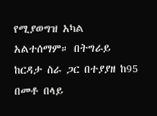የሚያወግዝ አካል አልተሰማም። በትግራይ ከርዳታ ስራ ጋር በተያያዘ ከ95 በመቶ በላይ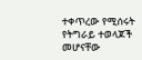ተቀጥረው የሚሰሩት የትግራይ ተወላጆች መሆናቸው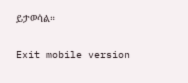ይታወሳል።

Exit mobile version